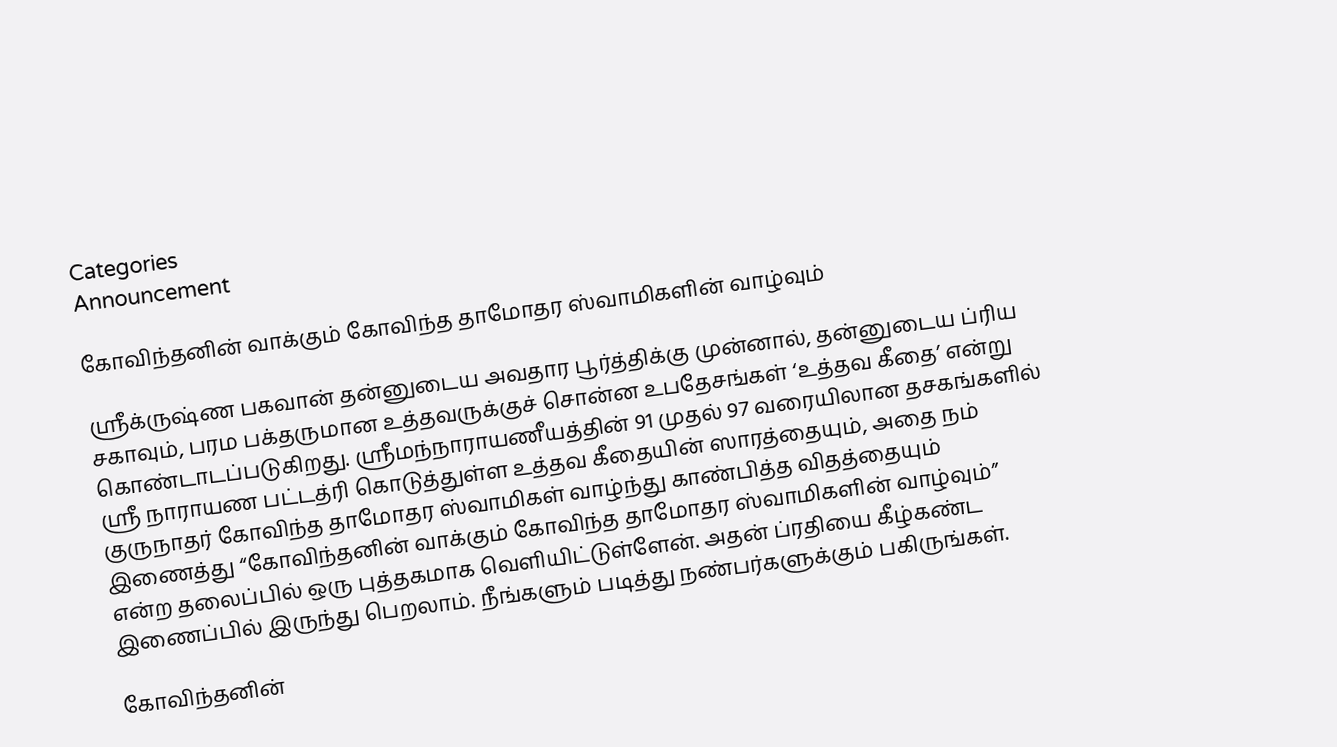Categories
Announcement

கோவிந்தனின் வாக்கும் கோவிந்த தாமோதர ஸ்வாமிகளின் வாழ்வும்

ஸ்ரீக்ருஷ்ண பகவான் தன்னுடைய அவதார பூர்த்திக்கு முன்னால், தன்னுடைய ப்ரிய சகாவும், பரம பக்தருமான உத்தவருக்குச் சொன்ன உபதேசங்கள் ‘உத்தவ கீதை’ என்று கொண்டாடப்படுகிறது. ஸ்ரீமந்நாராயணீயத்தின் 91 முதல் 97 வரையிலான தசகங்களில் ஸ்ரீ நாராயண பட்டத்ரி கொடுத்துள்ள உத்தவ கீதையின் ஸாரத்தையும், அதை நம் குருநாதர் கோவிந்த தாமோதர ஸ்வாமிகள் வாழ்ந்து காண்பித்த விதத்தையும் இணைத்து “கோவிந்தனின் வாக்கும் கோவிந்த தாமோதர ஸ்வாமிகளின் வாழ்வும்” என்ற தலைப்பில் ஒரு புத்தகமாக வெளியிட்டுள்ளேன். அதன் ப்ரதியை கீழ்கண்ட இணைப்பில் இருந்து பெறலாம். நீங்களும் படித்து நண்பர்களுக்கும் பகிருங்கள்.

கோவிந்தனின்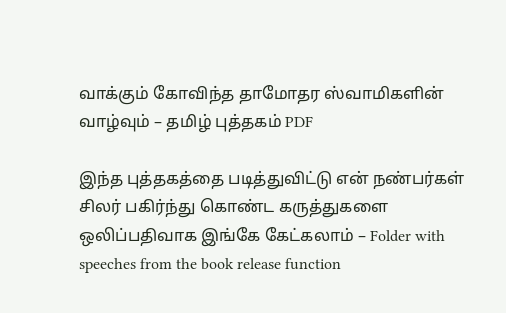வாக்கும் கோவிந்த தாமோதர ஸ்வாமிகளின் வாழ்வும் – தமிழ் புத்தகம் PDF

இந்த புத்தகத்தை படித்துவிட்டு என் நண்பர்கள் சிலர் பகிர்ந்து கொண்ட கருத்துகளை ஒலிப்பதிவாக இங்கே கேட்கலாம் – Folder with speeches from the book release function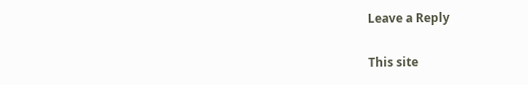Leave a Reply

This site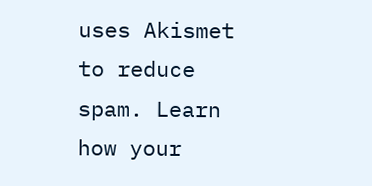uses Akismet to reduce spam. Learn how your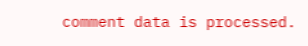comment data is processed.